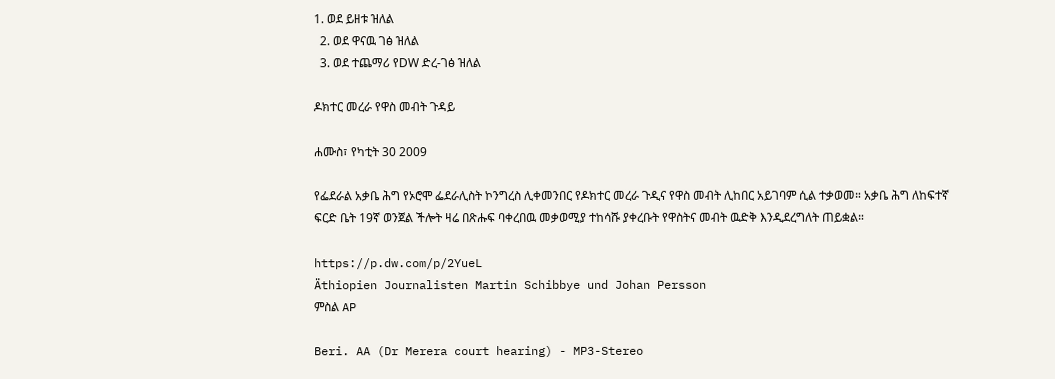1. ወደ ይዘቱ ዝለል
  2. ወደ ዋናዉ ገፅ ዝለል
  3. ወደ ተጨማሪ የDW ድረ-ገፅ ዝለል

ዶክተር መረራ የዋስ መብት ጉዳይ

ሐሙስ፣ የካቲት 30 2009

የፌደራል አቃቤ ሕግ የኦሮሞ ፌደራሊስት ኮንግረስ ሊቀመንበር የዶክተር መረራ ጉዲና የዋስ መብት ሊከበር አይገባም ሲል ተቃወመ። አቃቤ ሕግ ለከፍተኛ ፍርድ ቤት 19ኛ ወንጀል ችሎት ዛሬ በጽሑፍ ባቀረበዉ መቃወሚያ ተከሳሹ ያቀረቡት የዋስትና መብት ዉድቅ እንዲደረግለት ጠይቋል።

https://p.dw.com/p/2YueL
Äthiopien Journalisten Martin Schibbye und Johan Persson
ምስል AP

Beri. AA (Dr Merera court hearing) - MP3-Stereo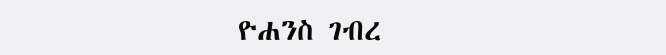ዮሐንስ ገብረ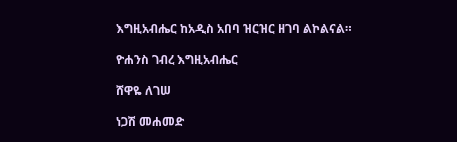እግዚአብሔር ከአዲስ አበባ ዝርዝር ዘገባ ልኮልናል።

ዮሐንስ ገብረ እግዚአብሔር

ሸዋዬ ለገሠ

ነጋሽ መሐመድ